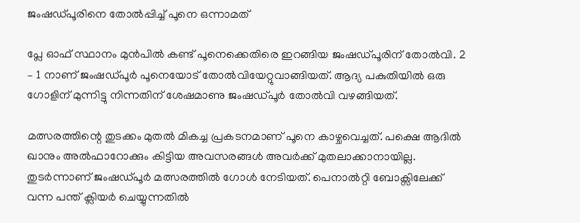ജംഷഡ്പൂരിനെ തോൽപ്പിച്ച് പൂനെ ഒന്നാമത്

പ്ലേ ഓഫ് സ്ഥാനം മുൻപിൽ കണ്ട് പൂനെക്കെതിരെ ഇറങ്ങിയ ജംഷഡ്‌പൂരിന് തോൽവി. 2 – 1 നാണ് ജംഷഡ്‌പൂർ പൂനെയോട് തോൽവിയേറ്റുവാങ്ങിയത്. ആദ്യ പകുതിയിൽ ഒരു ഗോളിന് മുന്നിട്ടു നിന്നതിന് ശേഷമാണു ജംഷഡ്‌പൂർ തോൽവി വഴങ്ങിയത്.

മത്സരത്തിന്റെ തുടക്കം മുതൽ മികച്ച പ്രകടനമാണ് പൂനെ കാഴ്ചവെച്ചത്. പക്ഷെ ആദിൽ ഖാനും അൽഫാറോക്കും കിട്ടിയ അവസരങ്ങൾ അവർക്ക് മുതലാക്കാനായില്ല. തുടർന്നാണ് ജംഷഡ്‌പൂർ മത്സരത്തിൽ ഗോൾ നേടിയത്. പെനാൽറ്റി ബോക്സിലേക്ക് വന്ന പന്ത് ക്ലിയർ ചെയ്യുന്നതിൽ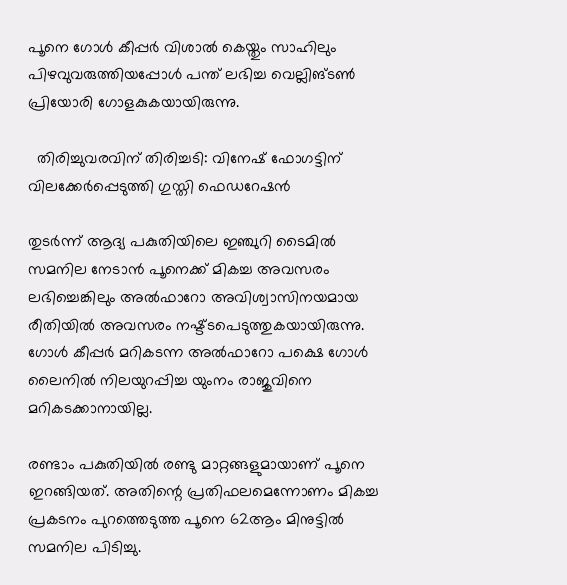പൂനെ ഗോൾ കീപ്പർ വിശാൽ കെയ്തും സാഹിലും പിഴവുവരുത്തിയപ്പോൾ പന്ത് ലഭിച്ച വെല്ലിങ്ടൺ പ്രിയോരി ഗോളകുകയായിരുന്നു.

  തിരിച്ചുവരവിന് തിരിച്ചടി: വിനേഷ് ഫോഗട്ടിന് വിലക്കേർപ്പെടുത്തി ഗുസ്തി ഫെഡറേഷൻ

തുടർന്ന് ആദ്യ പകുതിയിലെ ഇഞ്ചുറി ടൈമിൽ സമനില നേടാൻ പൂനെക്ക് മികച്ച അവസരം ലഭിച്ചെങ്കിലും അൽഫാറോ അവിശ്വാസിനയമായ രീതിയിൽ അവസരം നഷ്ട്ടപെടുത്തുകയായിരുന്നു. ഗോൾ കീപ്പർ മറികടന്ന അൽഫാറോ പക്ഷെ ഗോൾ ലൈനിൽ നിലയുറപ്പിച്ച യുംനം രാജുവിനെ മറികടക്കാനായില്ല.

രണ്ടാം പകുതിയിൽ രണ്ടു മാറ്റങ്ങളുമായാണ് പൂനെ ഇറങ്ങിയത്. അതിന്റെ പ്രതിഫലമെന്നോണം മികച്ച പ്രകടനം പുറത്തെടുത്ത പൂനെ 62ആം മിനുട്ടിൽ സമനില പിടിച്ചു.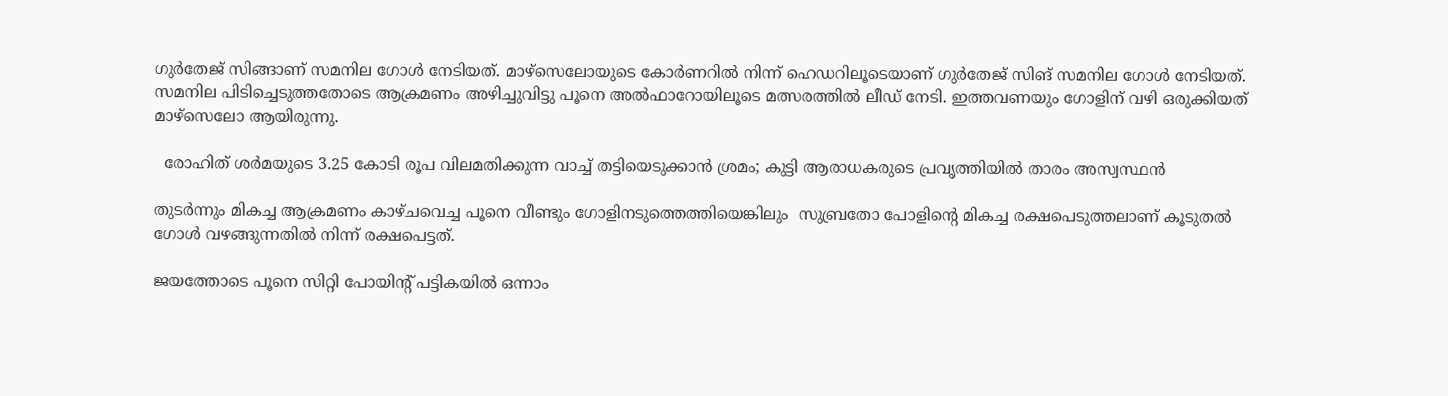ഗുർതേജ് സിങ്ങാണ് സമനില ഗോൾ നേടിയത്. മാഴ്‌സെലോയുടെ കോർണറിൽ നിന്ന് ഹെഡറിലൂടെയാണ് ഗുർതേജ് സിങ് സമനില ഗോൾ നേടിയത്. സമനില പിടിച്ചെടുത്തതോടെ ആക്രമണം അഴിച്ചുവിട്ടു പൂനെ അൽഫാറോയിലൂടെ മത്സരത്തിൽ ലീഡ് നേടി. ഇത്തവണയും ഗോളിന് വഴി ഒരുക്കിയത് മാഴ്‌സെലോ ആയിരുന്നു.

  രോഹിത് ശർമയുടെ 3.25 കോടി രൂപ വിലമതിക്കുന്ന വാച്ച് തട്ടിയെടുക്കാൻ ശ്രമം; കുട്ടി ആരാധകരുടെ പ്രവൃത്തിയിൽ താരം അസ്വസ്ഥൻ

തുടർന്നും മികച്ച ആക്രമണം കാഴ്ചവെച്ച പൂനെ വീണ്ടും ഗോളിനടുത്തെത്തിയെങ്കിലും  സുബ്രതോ പോളിന്റെ മികച്ച രക്ഷപെടുത്തലാണ് കൂടുതൽ ഗോൾ വഴങ്ങുന്നതിൽ നിന്ന് രക്ഷപെട്ടത്.

ജയത്തോടെ പൂനെ സിറ്റി പോയിന്റ് പട്ടികയിൽ ഒന്നാം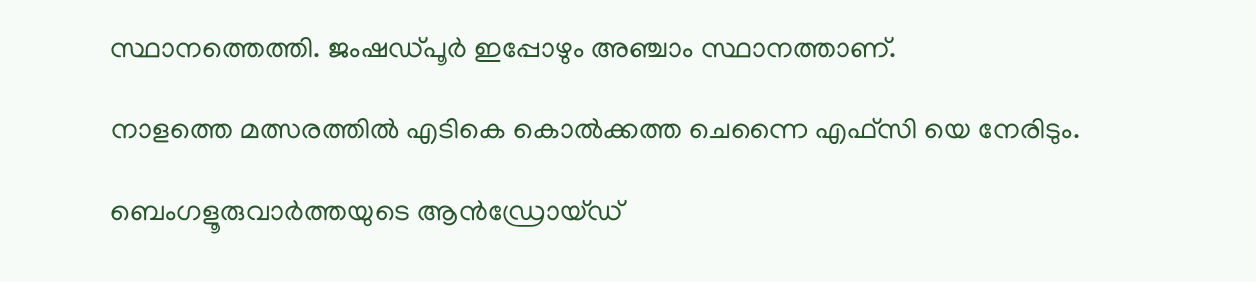സ്ഥാനത്തെത്തി. ജംഷഡ്‌പൂർ ഇപ്പോഴും അഞ്ചാം സ്ഥാനത്താണ്.

നാളത്തെ മത്സരത്തിൽ എടികെ കൊൽക്കത്ത ചെന്നൈ എഫ്സി യെ നേരിടും.

ബെംഗളൂരുവാർത്തയുടെ ആൻഡ്രോയ്ഡ്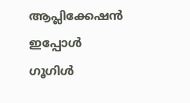ആപ്ലിക്കേഷൻ ഇപ്പോൾ ഗൂഗിൾ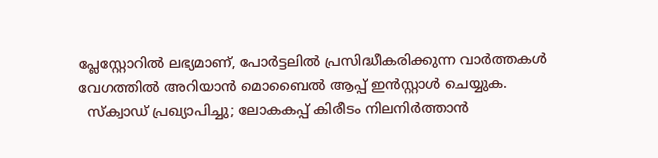പ്ലേസ്റ്റോറിൽ ലഭ്യമാണ്, പോർട്ടലിൽ പ്രസിദ്ധീകരിക്കുന്ന വാർത്തകൾ വേഗത്തിൽ അറിയാൻ മൊബൈൽ ആപ്പ് ഇൻസ്റ്റാൾ ചെയ്യുക.
  സ്‌ക്വാഡ് പ്രഖ്യാപിച്ചു; ലോകകപ്പ് കിരീടം നിലനിർത്താൻ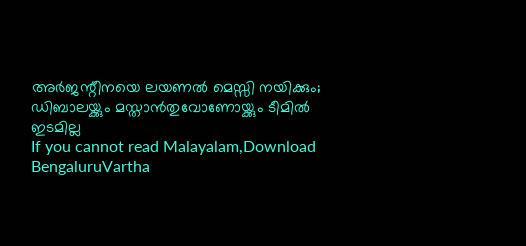അർജന്റീനയെ ലയണൽ മെസ്സി നയിക്കും; ഡിബാലയ്ക്കും മസ്താൻതുവോണോയ്ക്കും ടീമിൽ ഇടമില്ല
If you cannot read Malayalam,Download BengaluruVartha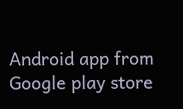Android app from Google play store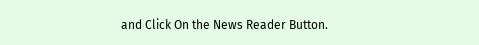and Click On the News Reader Button.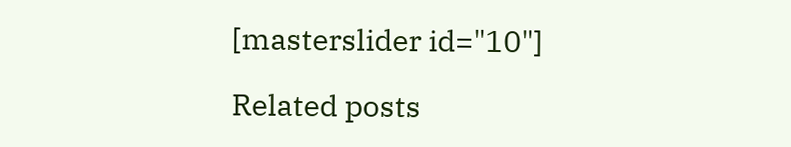[masterslider id="10"]

Related posts